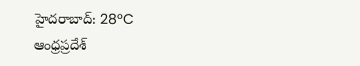హైదరాబాద్: 28°C
ఆంధ్రప్రదేశ్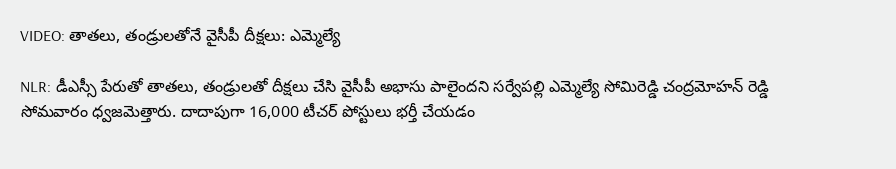VIDEO: తాతలు, తండ్రులతోనే వైసీపీ దీక్షలు: ఎమ్మెల్యే

NLR: డీఎస్సీ పేరుతో తాతలు, తండ్రులతో దీక్షలు చేసి వైసీపీ అభాసు పాలైందని సర్వేపల్లి ఎమ్మెల్యే సోమిరెడ్డి చంద్రమోహన్ రెడ్డి సోమవారం ధ్వజమెత్తారు. దాదాపుగా 16,000 టీచర్ పోస్టులు భర్తీ చేయడం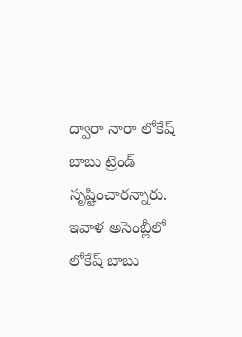ద్వారా నారా లోకేష్ బాబు ట్రెండ్ సృష్టించారన్నారు. ఇవాళ అసెంబ్లీలో లోకేష్ బాబు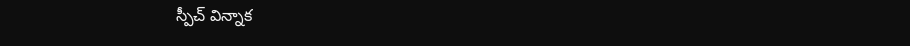స్పీచ్ విన్నాక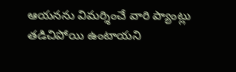ఆయనను విమర్శించే వారి ప్యాంట్లు తడిచిపోయి ఉంటాయని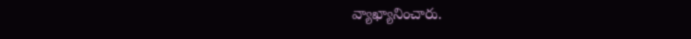వ్యాఖ్యానించారు.